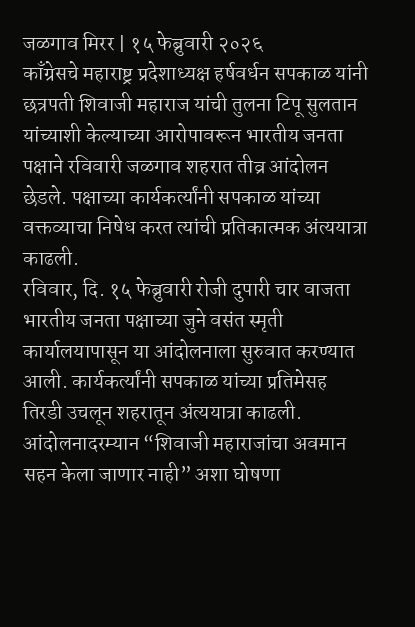जळगाव मिरर | १५ फेब्रुवारी २०२६
काँग्रेसचे महाराष्ट्र प्रदेशाध्यक्ष हर्षवर्धन सपकाळ यांनी छत्रपती शिवाजी महाराज यांची तुलना टिपू सुलतान यांच्याशी केल्याच्या आरोपावरून भारतीय जनता पक्षाने रविवारी जळगाव शहरात तीव्र आंदोलन छेडले. पक्षाच्या कार्यकर्त्यांनी सपकाळ यांच्या वक्तव्याचा निषेध करत त्यांची प्रतिकात्मक अंत्ययात्रा काढली.
रविवार, दि. १५ फेब्रुवारी रोजी दुपारी चार वाजता भारतीय जनता पक्षाच्या जुने वसंत स्मृती कार्यालयापासून या आंदोलनाला सुरुवात करण्यात आली. कार्यकर्त्यांनी सपकाळ यांच्या प्रतिमेसह तिरडी उचलून शहरातून अंत्ययात्रा काढली. आंदोलनादरम्यान “शिवाजी महाराजांचा अवमान सहन केला जाणार नाही” अशा घोषणा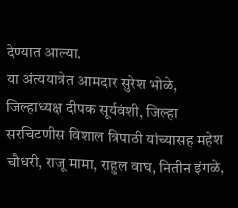देण्यात आल्या.
या अंत्ययात्रेत आमदार सुरेश भोळे, जिल्हाध्यक्ष दीपक सूर्यवंशी, जिल्हा सरचिटणीस विशाल त्रिपाठी यांच्यासह महेश चौधरी, राजू मामा, राहुल वाघ, नितीन इंगळे,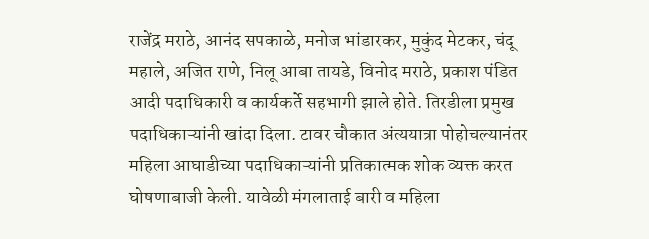राजेंद्र मराठे, आनंद सपकाळे, मनोज भांडारकर, मुकुंद मेटकर, चंदू महाले, अजित राणे, निलू आबा तायडे, विनोद मराठे, प्रकाश पंडित आदी पदाधिकारी व कार्यकर्ते सहभागी झाले होते. तिरडीला प्रमुख पदाधिकाऱ्यांनी खांदा दिला. टावर चौकात अंत्ययात्रा पोहोचल्यानंतर महिला आघाडीच्या पदाधिकाऱ्यांनी प्रतिकात्मक शोक व्यक्त करत घोषणाबाजी केली. यावेळी मंगलाताई बारी व महिला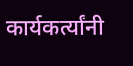कार्यकर्त्यांनी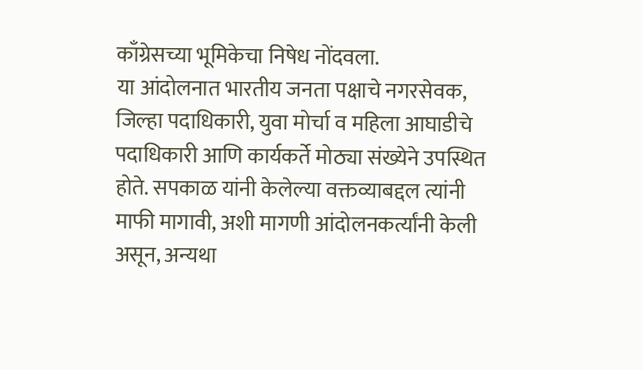काँग्रेसच्या भूमिकेचा निषेध नोंदवला.
या आंदोलनात भारतीय जनता पक्षाचे नगरसेवक, जिल्हा पदाधिकारी, युवा मोर्चा व महिला आघाडीचे पदाधिकारी आणि कार्यकर्ते मोठ्या संख्येने उपस्थित होते. सपकाळ यांनी केलेल्या वक्तव्याबद्दल त्यांनी माफी मागावी, अशी मागणी आंदोलनकर्त्यांनी केली असून, अन्यथा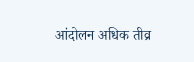आंदोलन अधिक तीव्र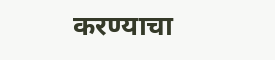करण्याचा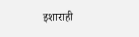इशाराही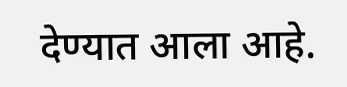देण्यात आला आहे.